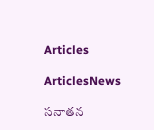Articles

ArticlesNews

సనాతన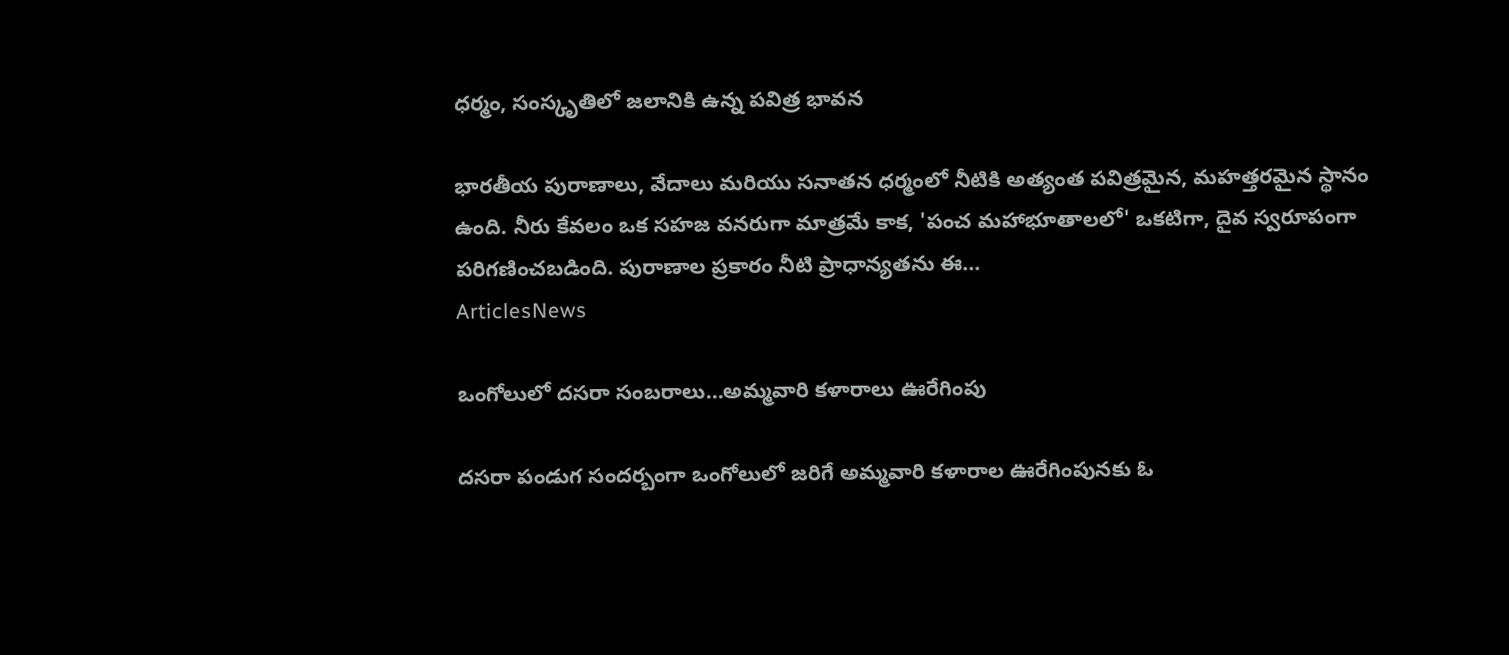ధర్మం, సంస్కృతిలో జలానికి ఉన్న పవిత్ర భావన

భారతీయ పురాణాలు, వేదాలు మరియు సనాతన ధర్మంలో నీటికి అత్యంత పవిత్రమైన, మహత్తరమైన స్థానం ఉంది. నీరు కేవలం ఒక సహజ వనరుగా మాత్రమే కాక, 'పంచ మహాభూతాలలో' ఒకటిగా, దైవ స్వరూపంగా పరిగణించబడింది. పురాణాల ప్రకారం నీటి ప్రాధాన్యతను ఈ...
ArticlesNews

ఒంగోలులో దసరా సంబరాలు…అమ్మవారి కళారాలు ఊరేగింపు

దసరా పండుగ సందర్బంగా ఒంగోలులో జరిగే అమ్మవారి కళారాల ఊరేగింపునకు ఓ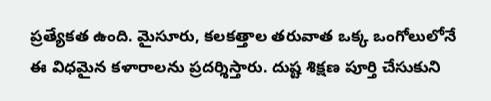ప్రత్యేకత ఉంది. మైసూరు, కలకత్తాల తరువాత ఒక్క ఒంగోలులోనే ఈ విధమైన కళారాలను ప్రదర్శిస్తారు. దుష్ట శిక్షణ పూర్తి చేసుకుని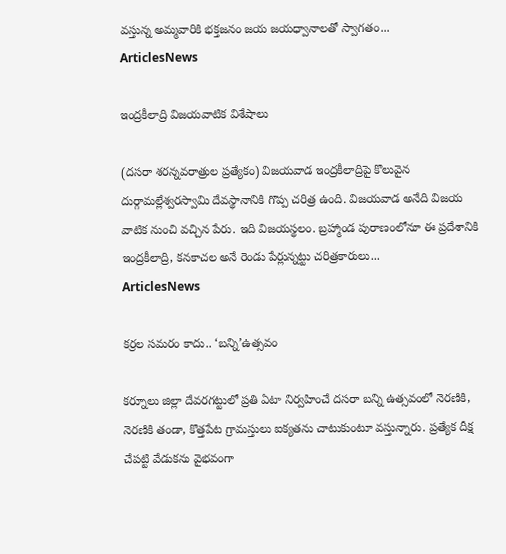వస్తున్న అమ్మవారికి భక్తజనం జయ జయధ్వానాలతో స్వాగతం...
ArticlesNews

ఇంద్రకీలాద్రి విజయవాటిక విశేషాలు

(దసరా శరన్నవరాత్రుల ప్రత్యేకం) విజయవాడ ఇంద్రకీలాద్రిపై కొలువైన దుర్గామల్లేశ్వరస్వామి దేవస్థానానికి గొప్ప చరిత్ర ఉంది. విజయవాడ అనేది విజయ వాటిక నుంచి వచ్చిన పేరు. ఇది విజయస్థలం. బ్రహ్మాండ పురాణంలోనూ ఈ ప్రదేశానికి ఇంద్రకీలాద్రి, కనకాచల అనే రెండు పేర్లున్నట్టు చరిత్రకారులు...
ArticlesNews

కర్రల సమరం కాదు.. ‘బన్ని’ఉత్సవం

కర్నూలు జిల్లా దేవరగట్టులో ప్రతి ఏటా నిర్వహించే దసరా బన్ని ఉత్సవంలో నెరణికి, నెరణికి తండా, కొత్తపేట గ్రామస్తులు ఐక్యతను చాటుకుంటూ వస్తున్నారు. ప్రత్యేక దీక్ష చేపట్టి వేడుకను వైభవంగా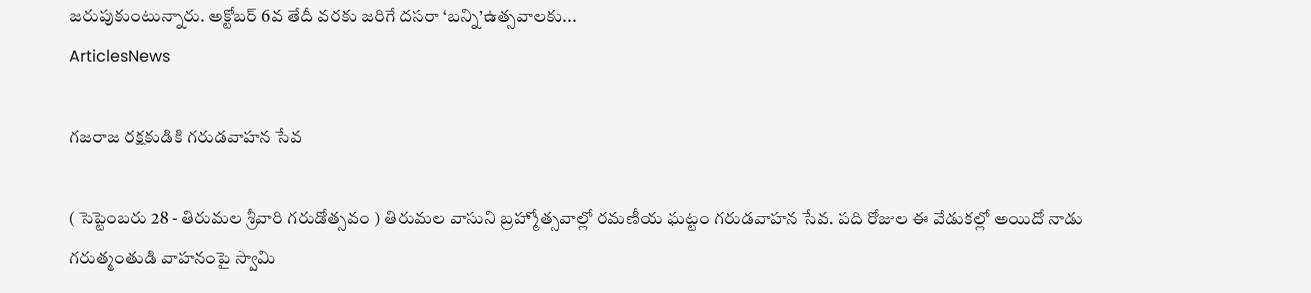జరుపుకుంటున్నారు. అక్టోబర్‌ 6వ తేదీ వరకు జరిగే దసరా ‘బన్ని’ఉత్సవాలకు...
ArticlesNews

గజరాజ రక్షకుడికి గరుడవాహన సేవ

( సెప్టెంబరు 28 - తిరుమల శ్రీవారి గరుడోత్సవం ) తిరుమల వాసుని బ్రహ్మోత్సవాల్లో రమణీయ ఘట్టం గరుడవాహన సేవ. పది రోజుల ఈ వేడుకల్లో అయిదో నాడు గరుత్మంతుడి వాహనంపై స్వామి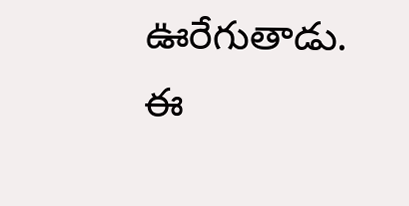ఊరేగుతాడు. ఈ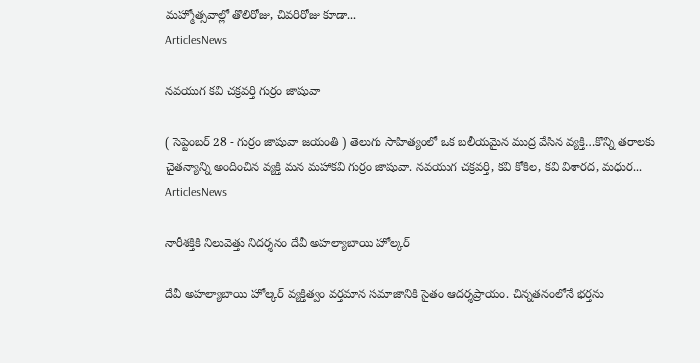మహ్మోత్సవాల్లో తొలిరోజు, చివరిరోజు కూడా...
ArticlesNews

నవయుగ కవి చక్రవర్తి గుర్రం జాషువా

( సెప్టెంబర్ 28 - గుర్రం జాషువా జయంతి ) తెలుగు సాహిత్యంలో ఒక బలీయమైన ముద్ర వేసిన వ్యక్తి…కొన్ని తరాలకు చైతన్యాన్ని అందించిన వ్యక్తి మన మహాకవి గుర్రం జాషువా. నవయుగ చక్రవర్తి, కవి కోకిల, కవి విశారద, మధుర...
ArticlesNews

నారీశక్తికి నిలువెత్తు నిదర్శనం దేవీ అహల్యాబాయి హోల్కర్

దేవీ అహల్యాబాయి హోల్కర్ వ్యక్తిత్వం వర్తమాన సమాజానికి సైతం ఆదర్శప్రాయం. చిన్నతనంలోనే భర్తను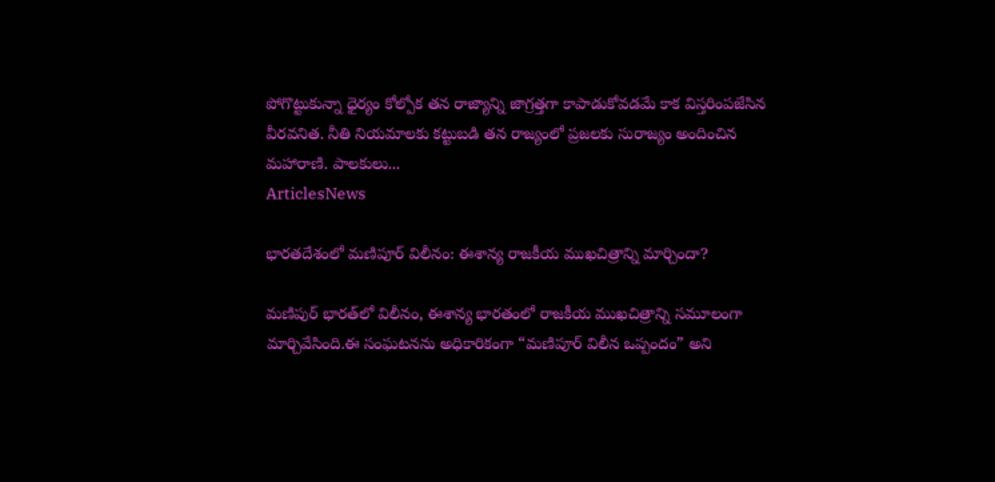పోగొట్టుకున్నా ధైర్యం కోల్పోక తన రాజ్యాన్ని జాగ్రత్తగా కాపాడుకోవడమే కాక విస్తరింపజేసిన వీరవనిత. నీతి నియమాలకు కట్టుబడి తన రాజ్యంలో ప్రజలకు సురాజ్యం అందించిన మహారాణి. పాలకులు...
ArticlesNews

భారతదేశంలో మణిపూర్ విలీనం: ఈశాన్య రాజకీయ ముఖచిత్రాన్ని మార్చిందా?

మణిపుర్ భారత్‌లో విలీనం, ఈశాన్య భారతంలో రాజకీయ ముఖచిత్రాన్ని సమూలంగా మార్చివేసింది.ఈ సంఘటనను అధికారికంగా “మణిపూర్ విలీన ఒప్పందం” అని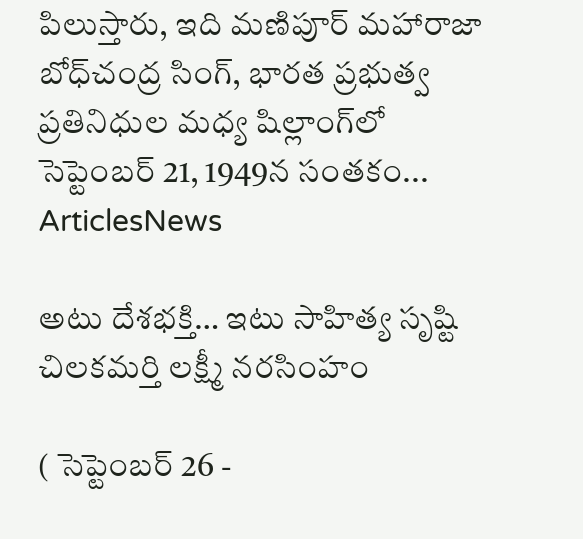పిలుస్తారు, ఇది మణిపూర్ మహారాజా బోధ్‌చంద్ర సింగ్, భారత ప్రభుత్వ ప్రతినిధుల మధ్య షిల్లాంగ్‌లో సెప్టెంబర్ 21, 1949న సంతకం...
ArticlesNews

అటు దేశభక్తి… ఇటు సాహిత్య సృష్టి చిలకమర్తి లక్ష్మీ నరసింహం

( సెప్టెంబర్ 26 -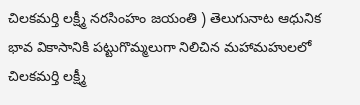చిలకమర్తి లక్ష్మీ నరసింహం జయంతి ) తెలుగునాట ఆధునిక భావ వికాసానికి పట్టుగొమ్మలుగా నిలిచిన మహామహులలో చిలకమర్తి లక్ష్మీ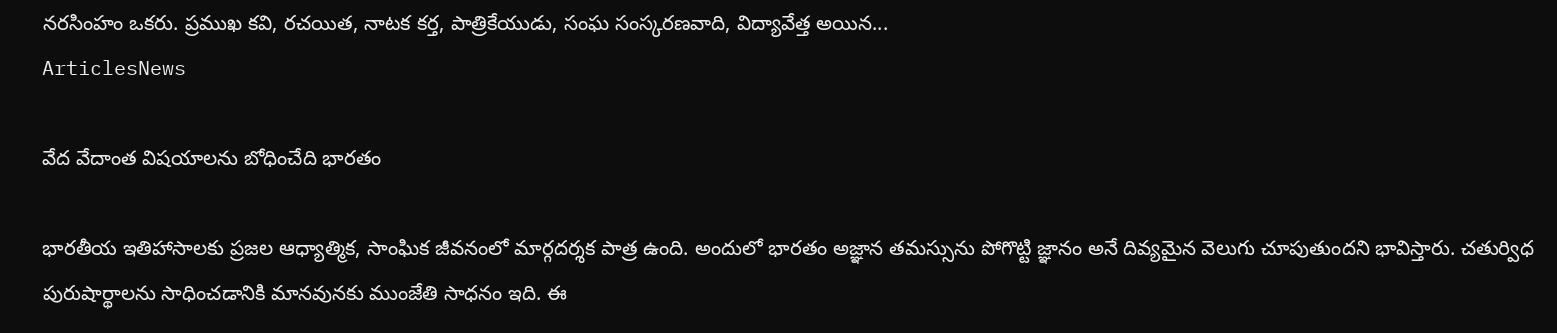నరసింహం ఒకరు. ప్రముఖ కవి, రచయిత, నాటక కర్త, పాత్రికేయుడు, సంఘ సంస్కరణవాది, విద్యావేత్త అయిన...
ArticlesNews

వేద వేదాంత విషయాలను బోధించేది భారతం

భారతీయ ఇతిహాసాలకు ప్రజల ఆధ్యాత్మిక, సాంఘిక జీవనంలో మార్గదర్శక పాత్ర ఉంది. అందులో భారతం అజ్ఞాన తమస్సును పోగొట్టి జ్ఞానం అనే దివ్యమైన వెలుగు చూపుతుందని భావిస్తారు. చతుర్విధ పురుషార్థాలను సాధించడానికి మానవునకు ముంజేతి సాధనం ఇది. ఈ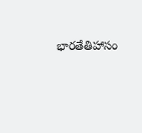భారతేతిహాసం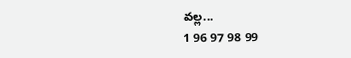వల్ల...
1 96 97 98 99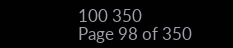100 350
Page 98 of 350